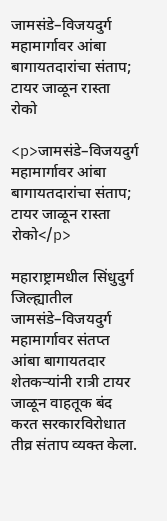जामसंडे–विजयदुर्ग महामार्गावर आंबा बागायतदारांचा संताप; टायर जाळून रास्ता रोको

<p>जामसंडे–विजयदुर्ग महामार्गावर आंबा बागायतदारांचा संताप; टायर जाळून रास्ता रोको</p>

महाराष्ट्रामधील सिंधुदुर्ग जिल्ह्यातील जामसंडे–विजयदुर्ग महामार्गावर संतप्त आंबा बागायतदार शेतकऱ्यांनी रात्री टायर जाळून वाहतूक बंद करत सरकारविरोधात तीव्र संताप व्यक्त केला.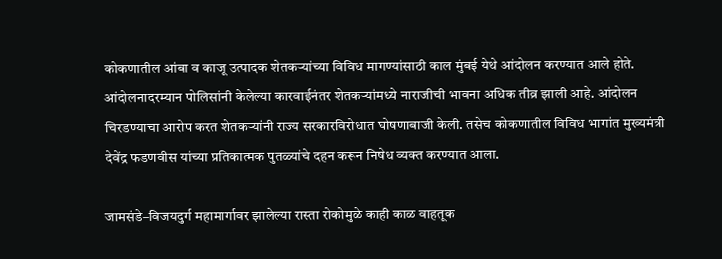कोकणातील आंबा व काजू उत्पादक शेतकऱ्यांच्या विविध मागण्यांसाठी काल मुंबई येथे आंदोलन करण्यात आले होते. आंदोलनादरम्यान पोलिसांनी केलेल्या कारवाईनंतर शेतकऱ्यांमध्ये नाराजीची भावना अधिक तीव्र झाली आहे. आंदोलन चिरडण्याचा आरोप करत शेतकऱ्यांनी राज्य सरकारविरोधात घोषणाबाजी केली. तसेच कोकणातील विविध भागांत मुख्यमंत्री देवेंद्र फडणवीस यांच्या प्रतिकात्मक पुतळ्यांचे दहन करून निषेध व्यक्त करण्यात आला.

जामसंडे–विजयदुर्ग महामार्गावर झालेल्या रास्ता रोकोमुळे काही काळ वाहतूक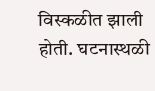विस्कळीत झाली होती. घटनास्थळी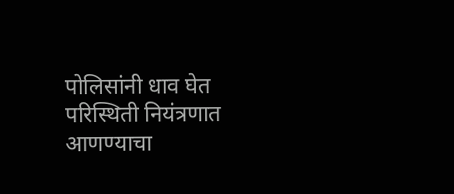पोलिसांनी धाव घेत परिस्थिती नियंत्रणात आणण्याचा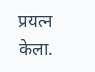प्रयत्न केला.